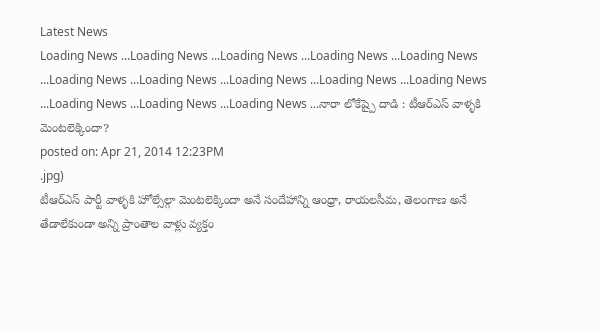Latest News
Loading News ...Loading News ...Loading News ...Loading News ...Loading News ...Loading News ...Loading News ...Loading News ...Loading News ...Loading News ...Loading News ...Loading News ...Loading News ...నారా లోకేష్పై దాడి : టీఆర్ఎస్ వాళ్ళకి మెంటలెక్కిందా?
posted on: Apr 21, 2014 12:23PM
.jpg)
టీఆర్ఎస్ పార్టీ వాళ్ళకి హోల్సేల్గా మెంటలెక్కిందా అనే సందేహాన్ని ఆంధ్రా, రాయలసీమ, తెలంగాణ అనే తేడాలేకుండా అన్ని ప్రాంతాల వాళ్లు వ్యక్తం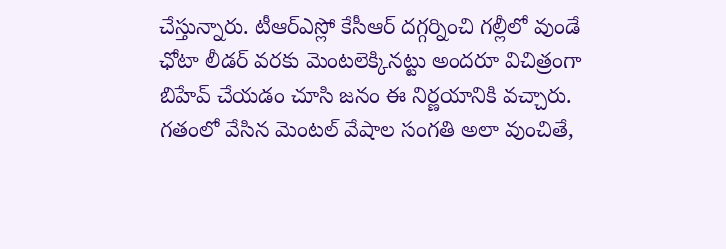చేస్తున్నారు. టీఆర్ఎస్లో కేసీఆర్ దగ్గర్నించి గల్లీలో వుండే ఛోటా లీడర్ వరకు మెంటలెక్కినట్టు అందరూ విచిత్రంగా బిహేవ్ చేయడం చూసి జనం ఈ నిర్ణయానికి వచ్చారు. గతంలో వేసిన మెంటల్ వేషాల సంగతి అలా వుంచితే,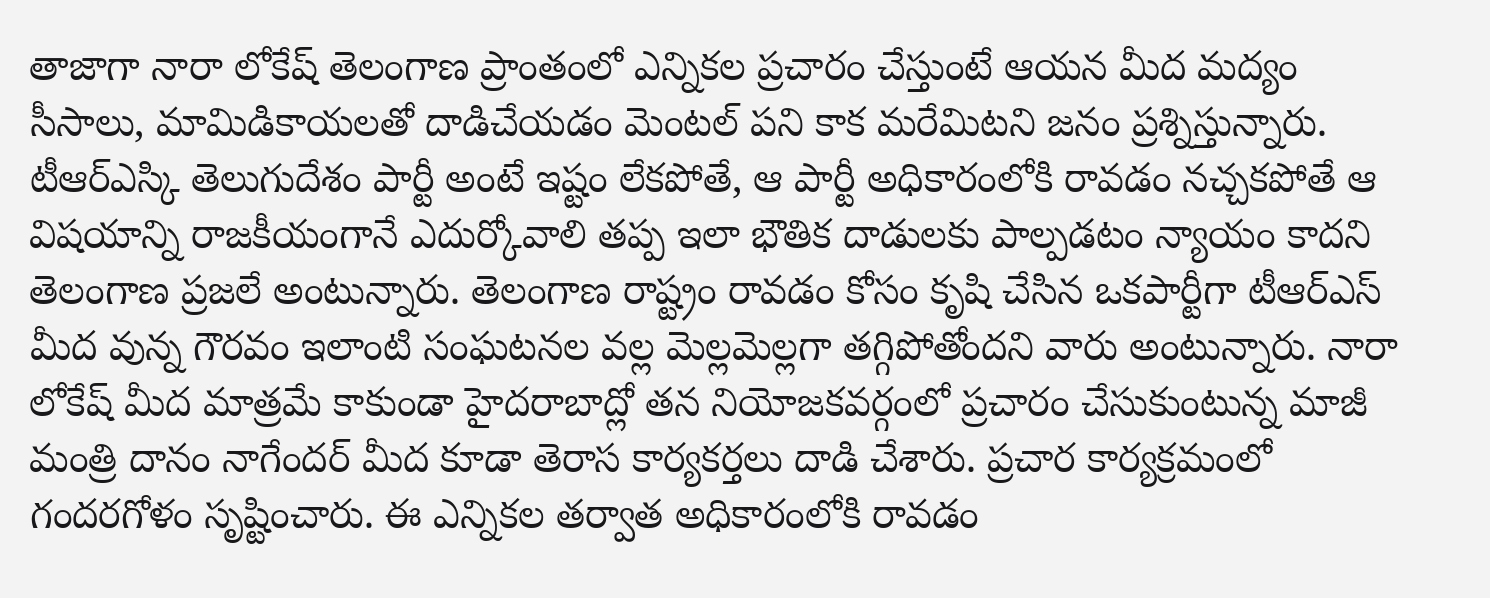తాజాగా నారా లోకేష్ తెలంగాణ ప్రాంతంలో ఎన్నికల ప్రచారం చేస్తుంటే ఆయన మీద మద్యం సీసాలు, మామిడికాయలతో దాడిచేయడం మెంటల్ పని కాక మరేమిటని జనం ప్రశ్నిస్తున్నారు. టీఆర్ఎస్కి తెలుగుదేశం పార్టీ అంటే ఇష్టం లేకపోతే, ఆ పార్టీ అధికారంలోకి రావడం నచ్చకపోతే ఆ విషయాన్ని రాజకీయంగానే ఎదుర్కోవాలి తప్ప ఇలా భౌతిక దాడులకు పాల్పడటం న్యాయం కాదని తెలంగాణ ప్రజలే అంటున్నారు. తెలంగాణ రాష్ట్రం రావడం కోసం కృషి చేసిన ఒకపార్టీగా టీఆర్ఎస్ మీద వున్న గౌరవం ఇలాంటి సంఘటనల వల్ల మెల్లమెల్లగా తగ్గిపోతోందని వారు అంటున్నారు. నారా లోకేష్ మీద మాత్రమే కాకుండా హైదరాబాద్లో తన నియోజకవర్గంలో ప్రచారం చేసుకుంటున్న మాజీ మంత్రి దానం నాగేందర్ మీద కూడా తెరాస కార్యకర్తలు దాడి చేశారు. ప్రచార కార్యక్రమంలో గందరగోళం సృష్టించారు. ఈ ఎన్నికల తర్వాత అధికారంలోకి రావడం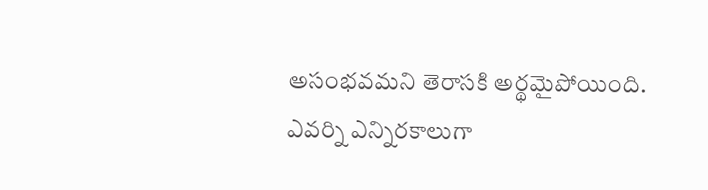అసంభవమని తెరాసకి అర్థమైపోయింది. ఎవర్ని ఎన్నిరకాలుగా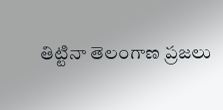తిట్టినా తెలంగాణ ప్రజలు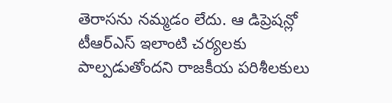తెరాసను నమ్మడం లేదు. ఆ డిప్రెషన్లో టీఆర్ఎస్ ఇలాంటి చర్యలకు పాల్పడుతోందని రాజకీయ పరిశీలకులు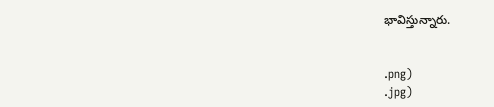భావిస్తున్నారు.


.png)
.jpg)